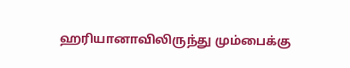ஹரியானாவிலிருந்து மும்பைக்கு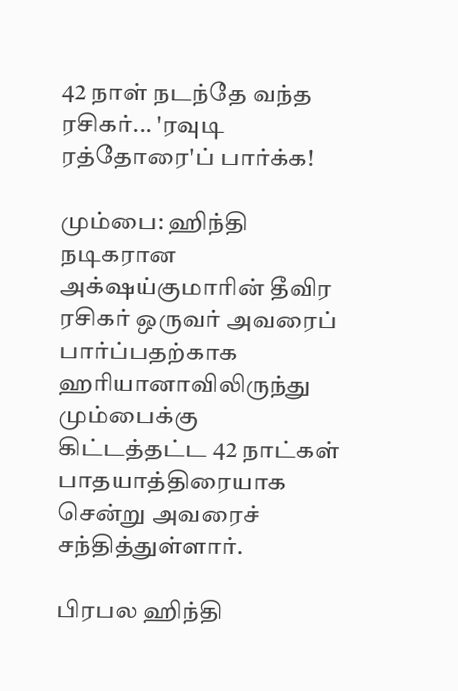42 நாள் நடந்தே வந்த ரசிகர்... 'ரவுடி ரத்தோரை'ப் பார்க்க!

மும்பை: ஹிந்தி நடிகரான அக்‌ஷய்குமாரின் தீவிர ரசிகர் ஒருவர் அவரைப் பார்ப்பதற்காக ஹரியானாவிலிருந்து மும்பைக்கு கிட்டத்தட்ட 42 நாட்கள் பாதயாத்திரையாக சென்று அவரைச் சந்தித்துள்ளார்.

பிரபல ஹிந்தி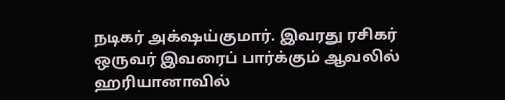நடிகர் அக்‌ஷய்குமார். இவரது ரசிகர் ஒருவர் இவரைப் பார்க்கும் ஆவலில் ஹரியானாவில்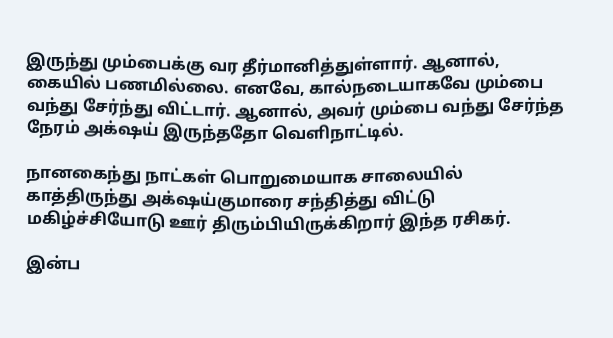இருந்து மும்பைக்கு வர தீர்மானித்துள்ளார். ஆனால், கையில் பணமில்லை. எனவே, கால்நடையாகவே மும்பை வந்து சேர்ந்து விட்டார். ஆனால், அவர் மும்பை வந்து சேர்ந்த நேரம் அக்‌ஷய் இருந்ததோ வெளிநாட்டில்.

நானகைந்து நாட்கள் பொறுமையாக சாலையில் காத்திருந்து அக்‌ஷய்குமாரை சந்தித்து விட்டு மகிழ்ச்சியோடு ஊர் திரும்பியிருக்கிறார் இந்த ரசிகர்.

இன்ப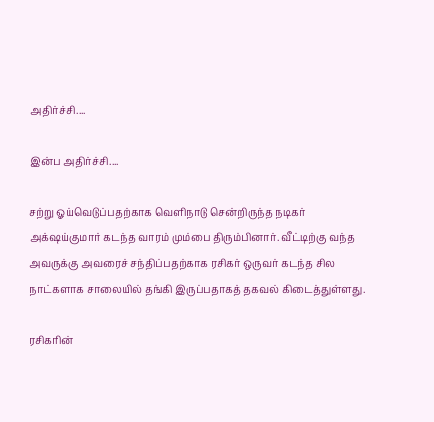அதிர்ச்சி....

இன்ப அதிர்ச்சி....

சற்று ஓய்வெடுப்பதற்காக வெளிநாடு சென்றிருந்த நடிகர் அக்‌ஷய்குமார் கடந்த வாரம் மும்பை திரும்பினார். வீட்டிற்கு வந்த அவருக்கு அவரைச் சந்திப்பதற்காக ரசிகர் ஒருவர் கடந்த சில நாட்களாக சாலையில் தங்கி இருப்பதாகத் தகவல் கிடைத்துள்ளது.

ரசிகரின்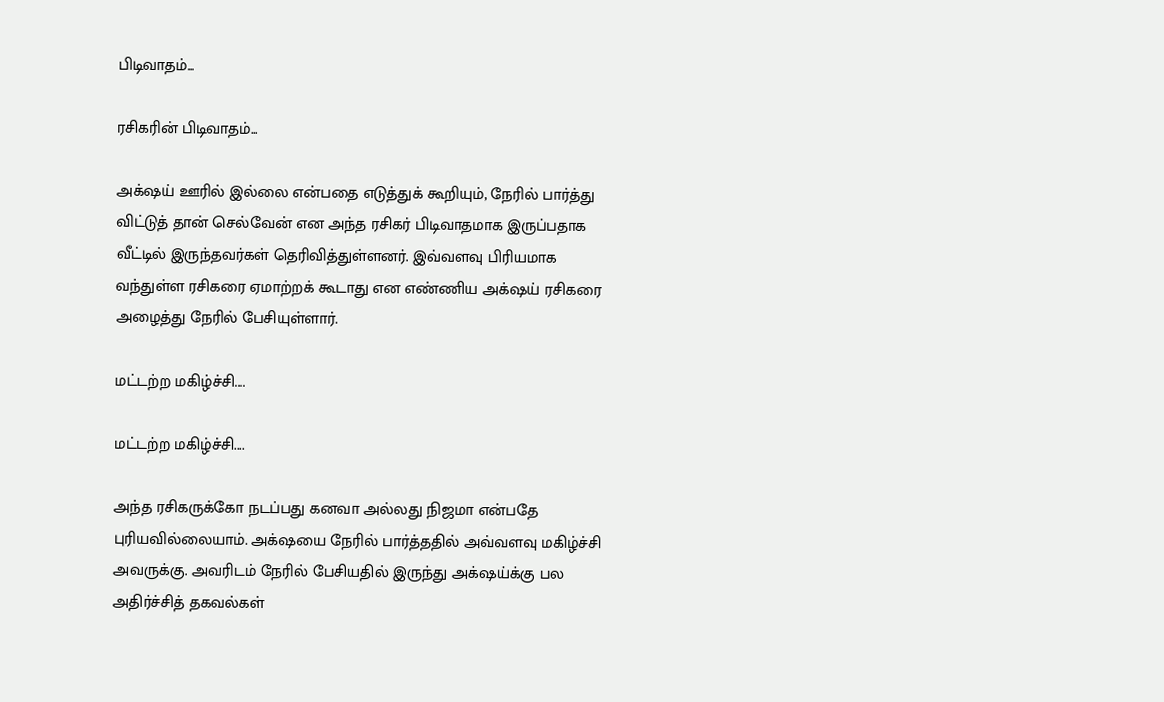பிடிவாதம்...

ரசிகரின் பிடிவாதம்...

அக்‌ஷய் ஊரில் இல்லை என்பதை எடுத்துக் கூறியும், நேரில் பார்த்து விட்டுத் தான் செல்வேன் என அந்த ரசிகர் பிடிவாதமாக இருப்பதாக வீட்டில் இருந்தவர்கள் தெரிவித்துள்ளனர். இவ்வளவு பிரியமாக வந்துள்ள ரசிகரை ஏமாற்றக் கூடாது என எண்ணிய அக்‌ஷய் ரசிகரை அழைத்து நேரில் பேசியுள்ளார்.

மட்டற்ற மகிழ்ச்சி....

மட்டற்ற மகிழ்ச்சி....

அந்த ரசிகருக்கோ நடப்பது கனவா அல்லது நிஜமா என்பதே புரியவில்லையாம். அக்‌ஷயை நேரில் பார்த்ததில் அவ்வளவு மகிழ்ச்சி அவருக்கு. அவரிடம் நேரில் பேசியதில் இருந்து அக்‌ஷய்க்கு பல அதிர்ச்சித் தகவல்கள்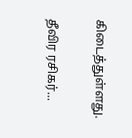கிடைத்துள்ளது.

தீவிர ரசிகர்...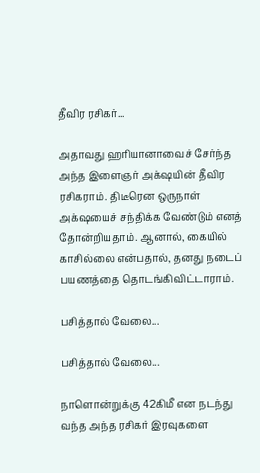தீவிர ரசிகர்...

அதாவது ஹரியானாவைச் சேர்ந்த அந்த இளைஞர் அக்‌ஷயின் தீவிர ரசிகராம். திடீரென ஒருநாள் அக்‌ஷயைச் சந்திக்க வேண்டும் எனத் தோன்றியதாம். ஆனால், கையில் காசில்லை என்பதால், தனது நடைப் பயணத்தை தொடங்கிவிட்டாராம்.

பசித்தால் வேலை...

பசித்தால் வேலை...

நாளொன்றுக்கு 42கிமீ என நடந்து வந்த அந்த ரசிகர் இரவுகளை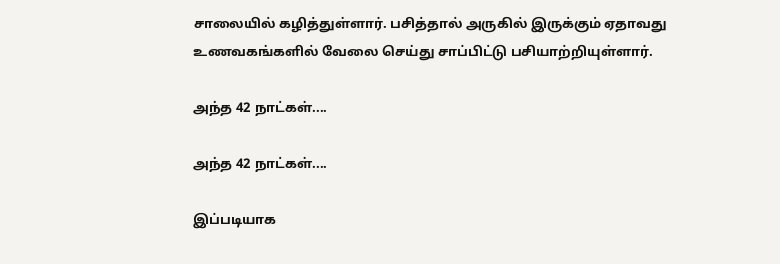சாலையில் கழித்துள்ளார். பசித்தால் அருகில் இருக்கும் ஏதாவது உணவகங்களில் வேலை செய்து சாப்பிட்டு பசியாற்றியுள்ளார்.

அந்த 42 நாட்கள்....

அந்த 42 நாட்கள்....

இப்படியாக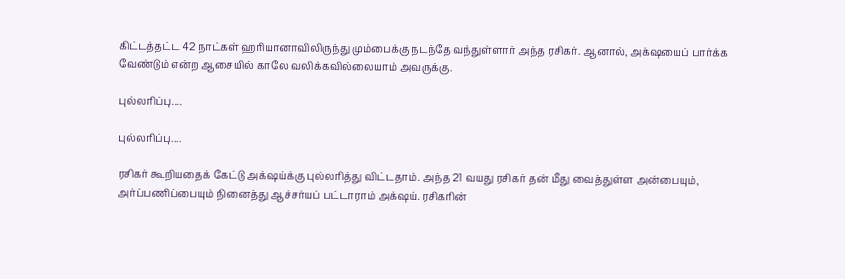கிட்டத்தட்ட 42 நாட்கள் ஹரியானாவிலிருந்து மும்பைக்கு நடந்தே வந்துள்ளார் அந்த ரசிகர். ஆனால், அக்‌ஷயைப் பார்க்க வேண்டும் என்ற ஆசையில் காலே வலிக்கவில்லையாம் அவருக்கு.

புல்லரிப்பு....

புல்லரிப்பு....

ரசிகர் கூறியதைக் கேட்டு அக்‌ஷய்க்கு புல்லரித்து விட்டதாம். அந்த 21 வயது ரசிகர் தன் மீது வைத்துள்ள அன்பையும், அர்ப்பணிப்பையும் நினைத்து ஆச்சர்யப் பட்டாராம் அக்‌ஷய். ரசிகரின்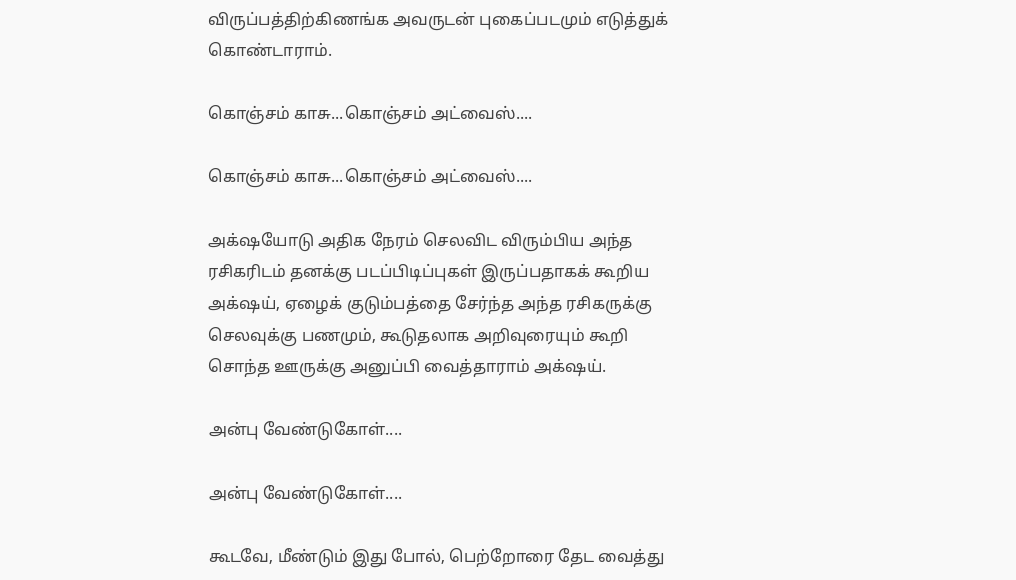விருப்பத்திற்கிணங்க அவருடன் புகைப்படமும் எடுத்துக் கொண்டாராம்.

கொஞ்சம் காசு...கொஞ்சம் அட்வைஸ்....

கொஞ்சம் காசு...கொஞ்சம் அட்வைஸ்....

அக்‌ஷயோடு அதிக நேரம் செலவிட விரும்பிய அந்த ரசிகரிடம் தனக்கு படப்பிடிப்புகள் இருப்பதாகக் கூறிய அக்‌ஷய், ஏழைக் குடும்பத்தை சேர்ந்த அந்த ரசிகருக்கு செலவுக்கு பணமும், கூடுதலாக அறிவுரையும் கூறி சொந்த ஊருக்கு அனுப்பி வைத்தாராம் அக்‌ஷய்.

அன்பு வேண்டுகோள்....

அன்பு வேண்டுகோள்....

கூடவே, மீண்டும் இது போல், பெற்றோரை தேட வைத்து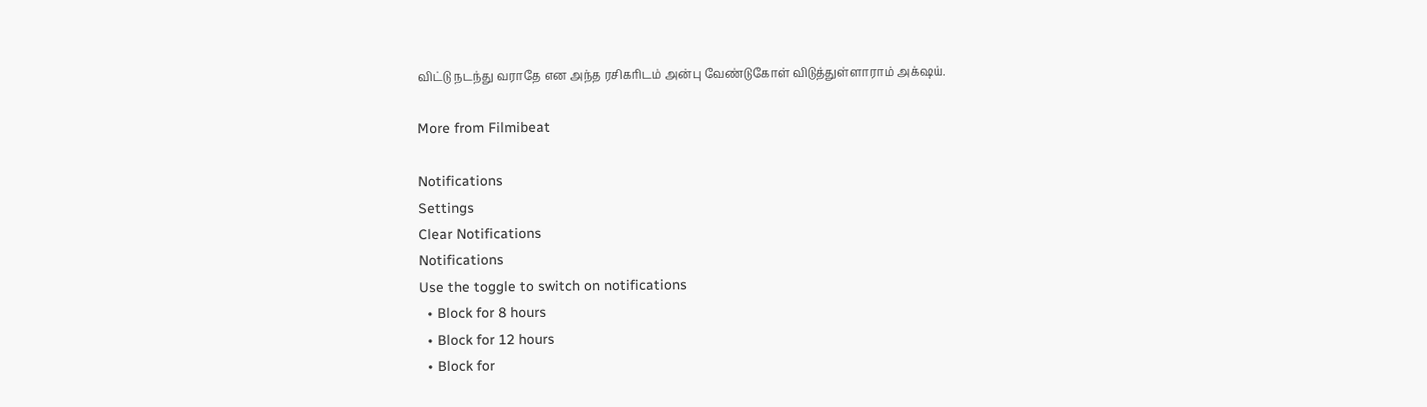விட்டு நடந்து வராதே என அந்த ரசிகரிடம் அன்பு வேண்டுகோள் விடுத்துள்ளாராம் அக்‌ஷய்.

More from Filmibeat

Notifications
Settings
Clear Notifications
Notifications
Use the toggle to switch on notifications
  • Block for 8 hours
  • Block for 12 hours
  • Block for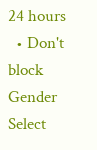24 hours
  • Don't block
Gender
Select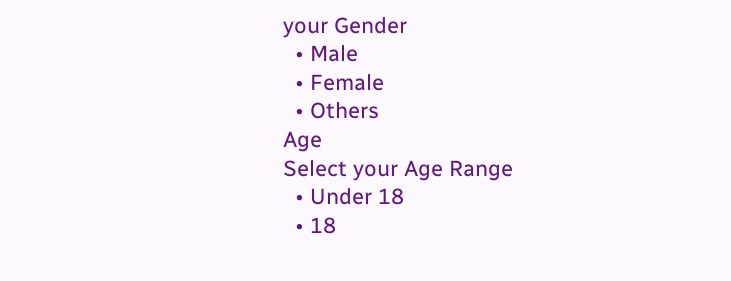your Gender
  • Male
  • Female
  • Others
Age
Select your Age Range
  • Under 18
  • 18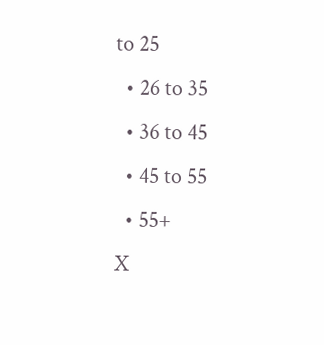to 25
  • 26 to 35
  • 36 to 45
  • 45 to 55
  • 55+
X